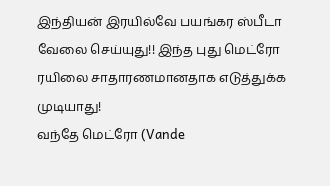இந்தியன் இரயில்வே பயங்கர ஸ்பீடா வேலை செய்யுது!! இந்த புது மெட்ரோ ரயிலை சாதாரணமானதாக எடுத்துக்க முடியாது!
வந்தே மெட்ரோ (Vande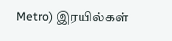Metro) இரயில்கள்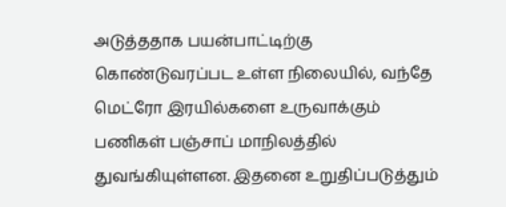அடுத்ததாக பயன்பாட்டிற்கு கொண்டுவரப்பட உள்ள நிலையில், வந்தே மெட்ரோ இரயில்களை உருவாக்கும் பணிகள் பஞ்சாப் மாநிலத்தில் துவங்கியுள்ளன. இதனை உறுதிப்படுத்தும்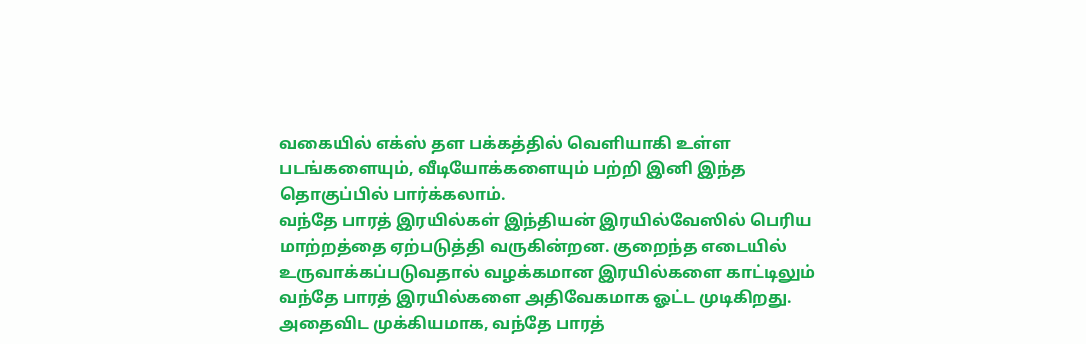வகையில் எக்ஸ் தள பக்கத்தில் வெளியாகி உள்ள படங்களையும், வீடியோக்களையும் பற்றி இனி இந்த தொகுப்பில் பார்க்கலாம்.
வந்தே பாரத் இரயில்கள் இந்தியன் இரயில்வேஸில் பெரிய மாற்றத்தை ஏற்படுத்தி வருகின்றன. குறைந்த எடையில் உருவாக்கப்படுவதால் வழக்கமான இரயில்களை காட்டிலும் வந்தே பாரத் இரயில்களை அதிவேகமாக ஓட்ட முடிகிறது. அதைவிட முக்கியமாக, வந்தே பாரத்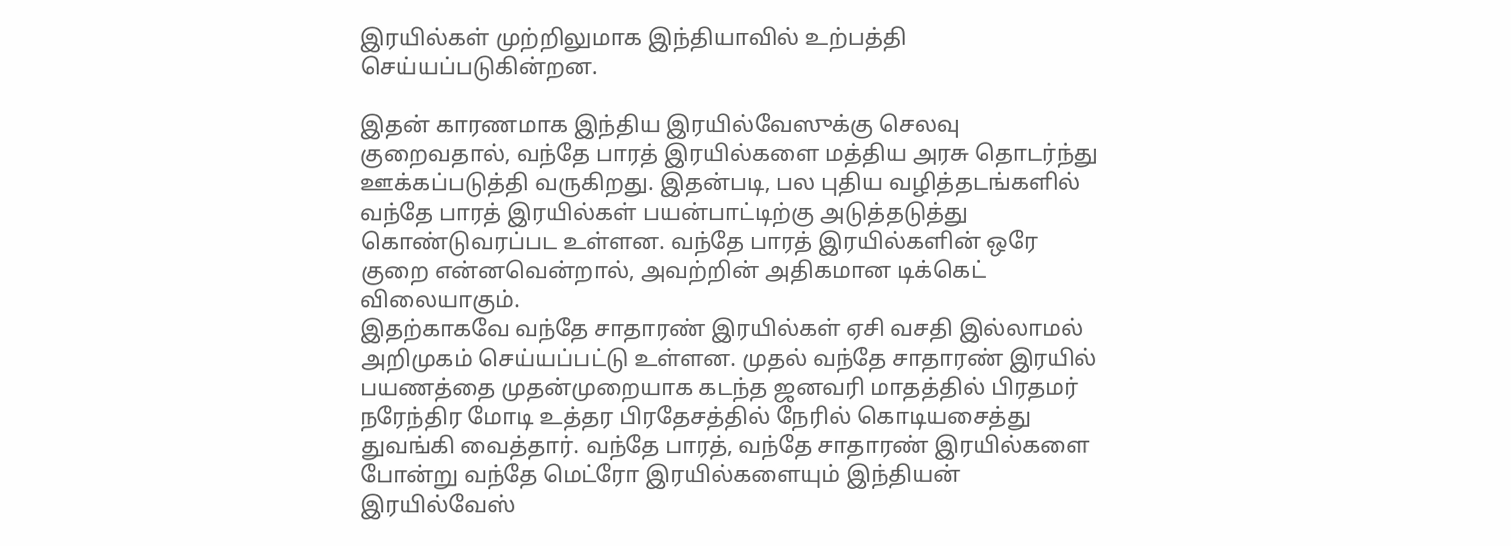இரயில்கள் முற்றிலுமாக இந்தியாவில் உற்பத்தி செய்யப்படுகின்றன.

இதன் காரணமாக இந்திய இரயில்வேஸுக்கு செலவு குறைவதால், வந்தே பாரத் இரயில்களை மத்திய அரசு தொடர்ந்து ஊக்கப்படுத்தி வருகிறது. இதன்படி, பல புதிய வழித்தடங்களில் வந்தே பாரத் இரயில்கள் பயன்பாட்டிற்கு அடுத்தடுத்து கொண்டுவரப்பட உள்ளன. வந்தே பாரத் இரயில்களின் ஒரே குறை என்னவென்றால், அவற்றின் அதிகமான டிக்கெட் விலையாகும்.
இதற்காகவே வந்தே சாதாரண் இரயில்கள் ஏசி வசதி இல்லாமல் அறிமுகம் செய்யப்பட்டு உள்ளன. முதல் வந்தே சாதாரண் இரயில் பயணத்தை முதன்முறையாக கடந்த ஜனவரி மாதத்தில் பிரதமர் நரேந்திர மோடி உத்தர பிரதேசத்தில் நேரில் கொடியசைத்து துவங்கி வைத்தார். வந்தே பாரத், வந்தே சாதாரண் இரயில்களை போன்று வந்தே மெட்ரோ இரயில்களையும் இந்தியன் இரயில்வேஸ்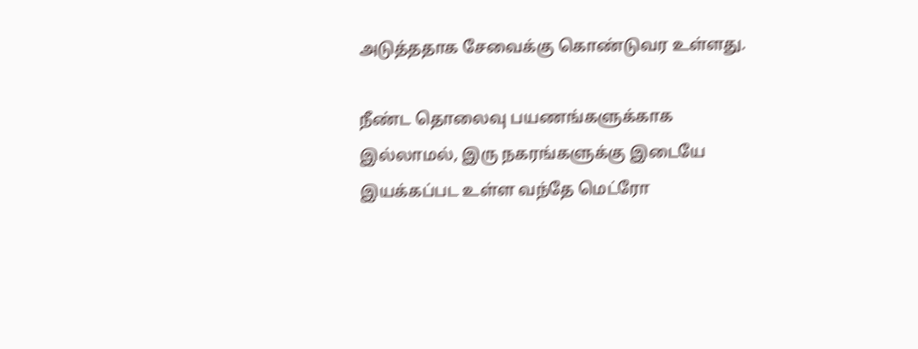அடுத்ததாக சேவைக்கு கொண்டுவர உள்ளது.

நீண்ட தொலைவு பயணங்களுக்காக இல்லாமல், இரு நகரங்களுக்கு இடையே இயக்கப்பட உள்ள வந்தே மெட்ரோ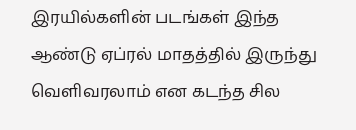இரயில்களின் படங்கள் இந்த ஆண்டு ஏப்ரல் மாதத்தில் இருந்து வெளிவரலாம் என கடந்த சில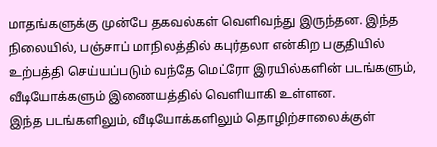மாதங்களுக்கு முன்பே தகவல்கள் வெளிவந்து இருந்தன. இந்த நிலையில், பஞ்சாப் மாநிலத்தில் கபுர்தலா என்கிற பகுதியில் உற்பத்தி செய்யப்படும் வந்தே மெட்ரோ இரயில்களின் படங்களும், வீடியோக்களும் இணையத்தில் வெளியாகி உள்ளன.
இந்த படங்களிலும், வீடியோக்களிலும் தொழிற்சாலைக்குள்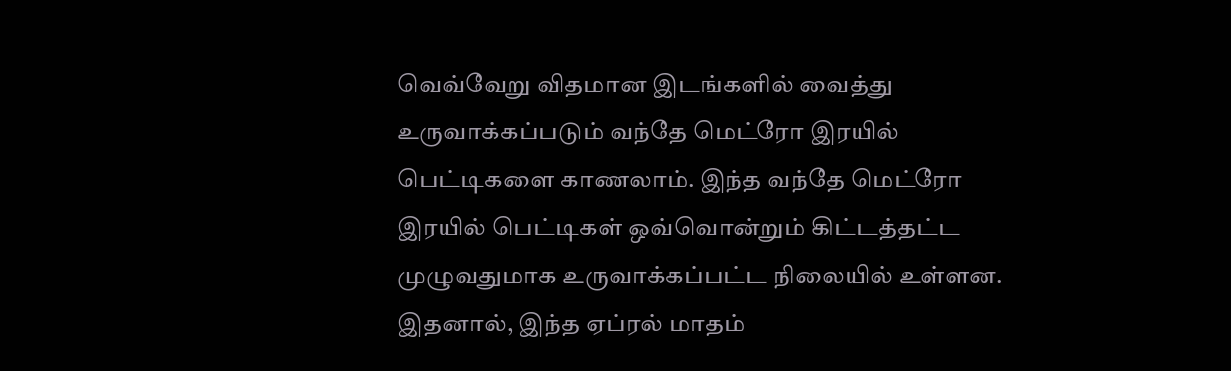வெவ்வேறு விதமான இடங்களில் வைத்து உருவாக்கப்படும் வந்தே மெட்ரோ இரயில் பெட்டிகளை காணலாம். இந்த வந்தே மெட்ரோ இரயில் பெட்டிகள் ஒவ்வொன்றும் கிட்டத்தட்ட முழுவதுமாக உருவாக்கப்பட்ட நிலையில் உள்ளன. இதனால், இந்த ஏப்ரல் மாதம்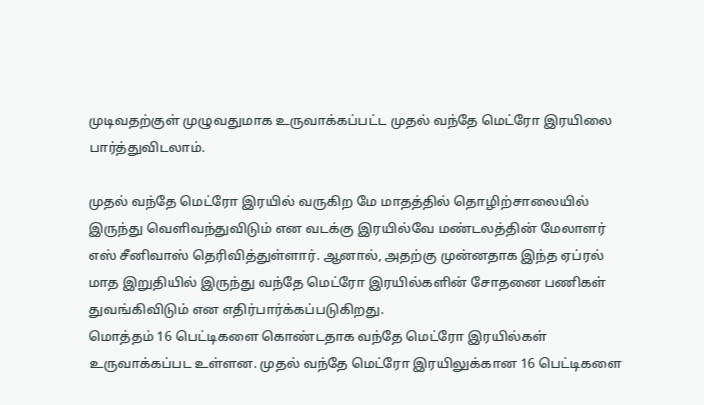முடிவதற்குள் முழுவதுமாக உருவாக்கப்பட்ட முதல் வந்தே மெட்ரோ இரயிலை பார்த்துவிடலாம்.

முதல் வந்தே மெட்ரோ இரயில் வருகிற மே மாதத்தில் தொழிற்சாலையில் இருந்து வெளிவந்துவிடும் என வடக்கு இரயில்வே மண்டலத்தின் மேலாளர் எஸ் சீனிவாஸ் தெரிவித்துள்ளார். ஆனால், அதற்கு முன்னதாக இந்த ஏப்ரல் மாத இறுதியில் இருந்து வந்தே மெட்ரோ இரயில்களின் சோதனை பணிகள் துவங்கிவிடும் என எதிர்பார்க்கப்படுகிறது.
மொத்தம் 16 பெட்டிகளை கொண்டதாக வந்தே மெட்ரோ இரயில்கள் உருவாக்கப்பட உள்ளன. முதல் வந்தே மெட்ரோ இரயிலுக்கான 16 பெட்டிகளை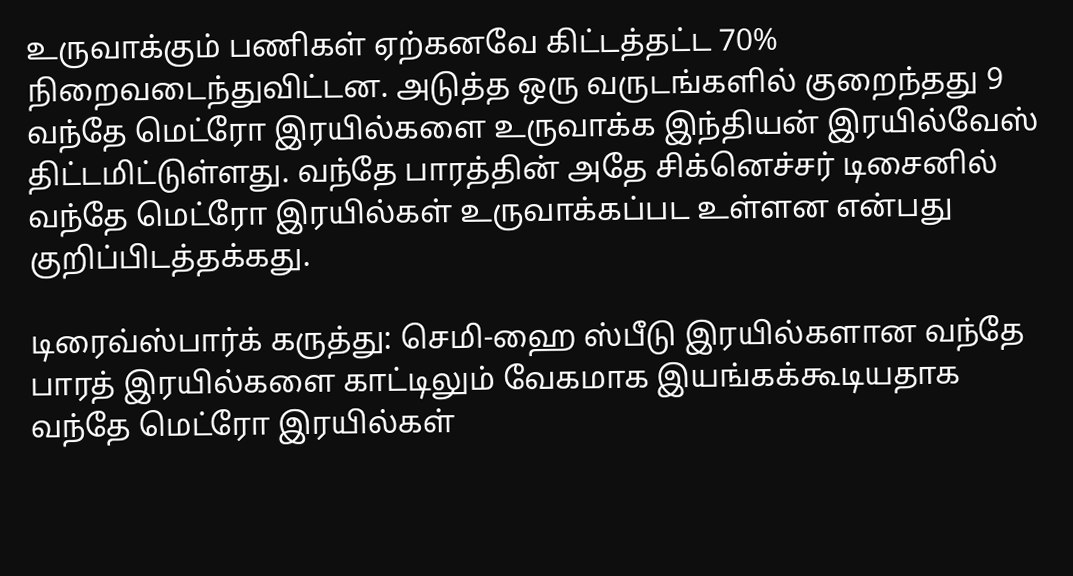உருவாக்கும் பணிகள் ஏற்கனவே கிட்டத்தட்ட 70% நிறைவடைந்துவிட்டன. அடுத்த ஒரு வருடங்களில் குறைந்தது 9 வந்தே மெட்ரோ இரயில்களை உருவாக்க இந்தியன் இரயில்வேஸ் திட்டமிட்டுள்ளது. வந்தே பாரத்தின் அதே சிக்னெச்சர் டிசைனில் வந்தே மெட்ரோ இரயில்கள் உருவாக்கப்பட உள்ளன என்பது குறிப்பிடத்தக்கது.

டிரைவ்ஸ்பார்க் கருத்து: செமி-ஹை ஸ்பீடு இரயில்களான வந்தே பாரத் இரயில்களை காட்டிலும் வேகமாக இயங்கக்கூடியதாக வந்தே மெட்ரோ இரயில்கள்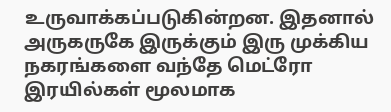உருவாக்கப்படுகின்றன. இதனால் அருகருகே இருக்கும் இரு முக்கிய நகரங்களை வந்தே மெட்ரோ இரயில்கள் மூலமாக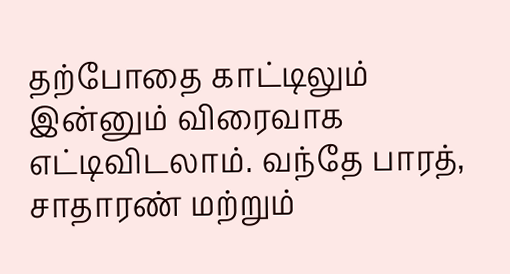தற்போதை காட்டிலும் இன்னும் விரைவாக எட்டிவிடலாம். வந்தே பாரத், சாதாரண் மற்றும்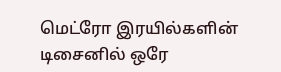மெட்ரோ இரயில்களின் டிசைனில் ஒரே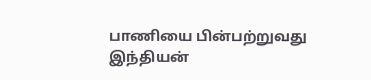பாணியை பின்பற்றுவது இந்தியன்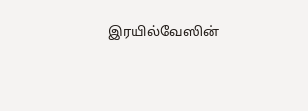இரயில்வேஸின்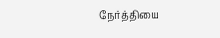நேர்த்தியை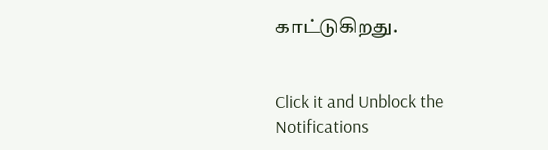காட்டுகிறது.


Click it and Unblock the Notifications